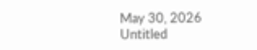May 30, 2026
Untitled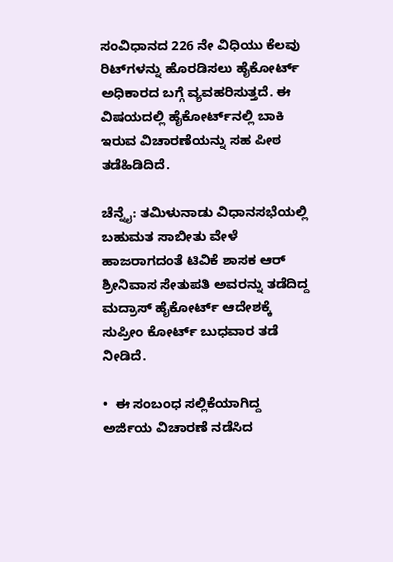ಸಂವಿಧಾನದ 226 ನೇ ವಿಧಿಯು ಕೆಲವು ರಿಟ್‌ಗಳನ್ನು ಹೊರಡಿಸಲು ಹೈಕೋರ್ಟ್‌ ಅಧಿಕಾರದ ಬಗ್ಗೆ ವ್ಯವಹರಿಸುತ್ತದೆ. ಈ ವಿಷಯದಲ್ಲಿ ಹೈಕೋರ್ಟ್‌ನಲ್ಲಿ ಬಾಕಿ ಇರುವ ವಿಚಾರಣೆಯನ್ನು ಸಹ ಪೀಠ ತಡೆಹಿಡಿದಿದೆ.

ಚೆನ್ನೈ: ತಮಿಳುನಾಡು ವಿಧಾನಸಭೆಯಲ್ಲಿ ಬಹುಮತ ಸಾಬೀತು ವೇಳೆ ಹಾಜರಾಗದಂತೆ ಟಿವಿಕೆ ಶಾಸಕ ಆರ್ ಶ್ರೀನಿವಾಸ ಸೇತುಪತಿ ಅವರನ್ನು ತಡೆದಿದ್ದ ಮದ್ರಾಸ್ ಹೈಕೋರ್ಟ್ ಆದೇಶಕ್ಕೆ ಸುಪ್ರೀಂ ಕೋರ್ಟ್ ಬುಧವಾರ ತಡೆ ನೀಡಿದೆ.

•  ಈ ಸಂಬಂಧ ಸಲ್ಲಿಕೆಯಾಗಿದ್ದ ಅರ್ಜಿಯ ವಿಚಾರಣೆ ನಡೆಸಿದ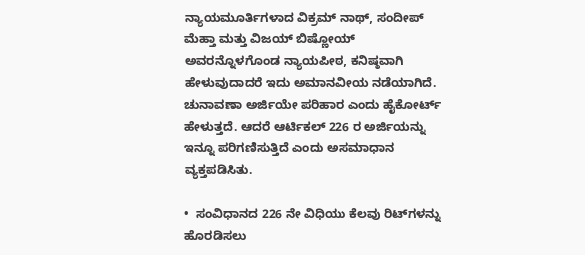ನ್ಯಾಯಮೂರ್ತಿಗಳಾದ ವಿಕ್ರಮ್ ನಾಥ್, ಸಂದೀಪ್ ಮೆಹ್ತಾ ಮತ್ತು ವಿಜಯ್ ಬಿಷ್ಣೋಯ್ ಅವರನ್ನೊಳಗೊಂಡ ನ್ಯಾಯಪೀಠ, ಕನಿಷ್ಠವಾಗಿ ಹೇಳುವುದಾದರೆ ಇದು ಅಮಾನವೀಯ ನಡೆಯಾಗಿದೆ. ಚುನಾವಣಾ ಅರ್ಜಿಯೇ ಪರಿಹಾರ ಎಂದು ಹೈಕೋರ್ಟ್ ಹೇಳುತ್ತದೆ. ಆದರೆ ಆರ್ಟಿಕಲ್ 226 ರ ಅರ್ಜಿಯನ್ನು ಇನ್ನೂ ಪರಿಗಣಿಸುತ್ತಿದೆ ಎಂದು ಅಸಮಾಧಾನ ವ್ಯಕ್ತಪಡಿಸಿತು.

•  ಸಂವಿಧಾನದ 226 ನೇ ವಿಧಿಯು ಕೆಲವು ರಿಟ್‌ಗಳನ್ನು ಹೊರಡಿಸಲು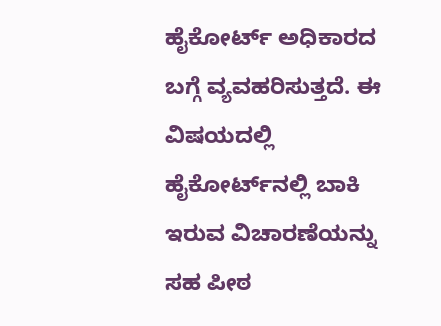ಹೈಕೋರ್ಟ್‌ ಅಧಿಕಾರದ ಬಗ್ಗೆ ವ್ಯವಹರಿಸುತ್ತದೆ. ಈ ವಿಷಯದಲ್ಲಿ ಹೈಕೋರ್ಟ್‌ನಲ್ಲಿ ಬಾಕಿ ಇರುವ ವಿಚಾರಣೆಯನ್ನು ಸಹ ಪೀಠ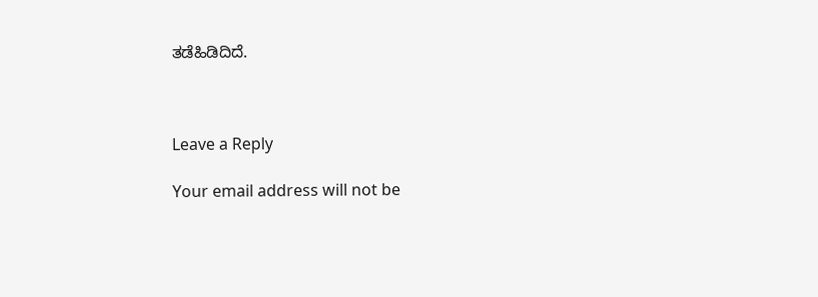ತಡೆಹಿಡಿದಿದೆ.



Leave a Reply

Your email address will not be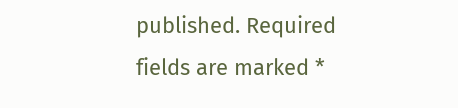published. Required fields are marked *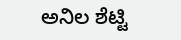ಅನಿಲ ಶೆಟ್ಟಿ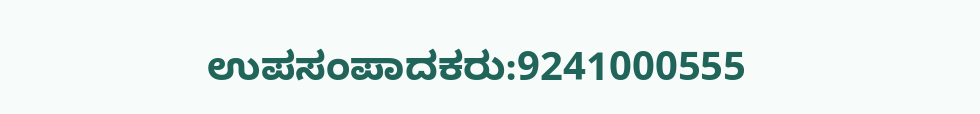ಉಪಸಂಪಾದಕರು:9241000555